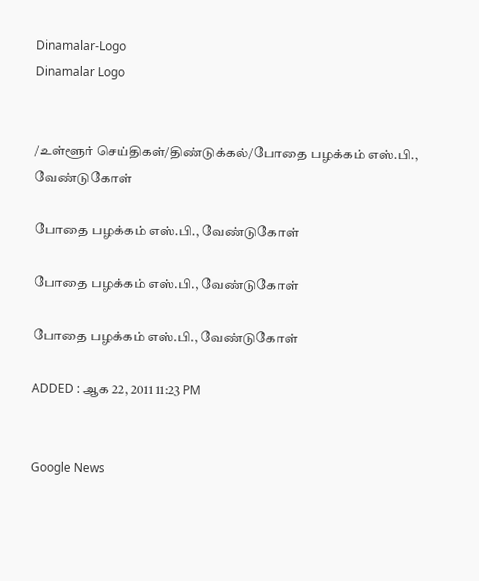Dinamalar-Logo
Dinamalar Logo


/உள்ளூர் செய்திகள்/திண்டுக்கல்/போதை பழக்கம் எஸ்.பி., வேண்டுகோள்

போதை பழக்கம் எஸ்.பி., வேண்டுகோள்

போதை பழக்கம் எஸ்.பி., வேண்டுகோள்

போதை பழக்கம் எஸ்.பி., வேண்டுகோள்

ADDED : ஆக 22, 2011 11:23 PM


Google News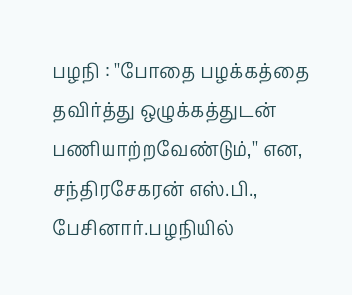பழநி : ''போதை பழக்கத்தை தவிர்த்து ஒழுக்கத்துடன் பணியாற்றவேண்டும்,'' என, சந்திரசேகரன் எஸ்.பி., பேசினார்.பழநியில்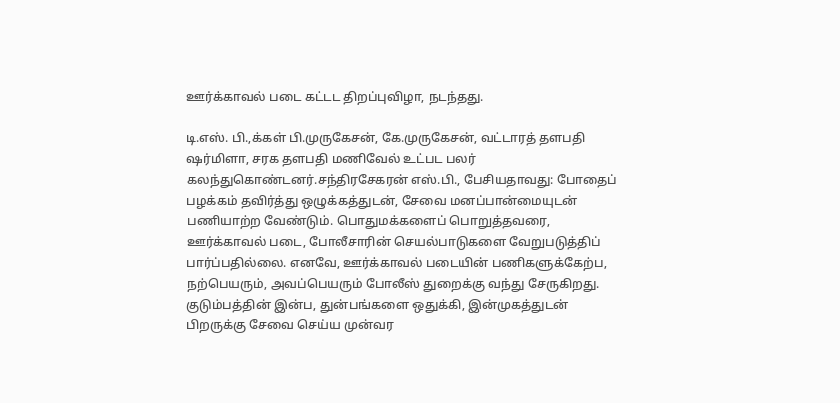ஊர்க்காவல் படை கட்டட திறப்புவிழா, நடந்தது.

டி.எஸ். பி.,க்கள் பி.முருகேசன், கே.முருகேசன், வட்டாரத் தளபதி ஷர்மிளா, சரக தளபதி மணிவேல் உட்பட பலர் கலந்துகொண்டனர்.சந்திரசேகரன் எஸ்.பி., பேசியதாவது: போதைப் பழக்கம் தவிர்த்து ஒழுக்கத்துடன், சேவை மனப்பான்மையுடன் பணியாற்ற வேண்டும். பொதுமக்களைப் பொறுத்தவரை, ஊர்க்காவல் படை, போலீசாரின் செயல்பாடுகளை வேறுபடுத்திப் பார்ப்பதில்லை. எனவே, ஊர்க்காவல் படையின் பணிகளுக்கேற்ப, நற்பெயரும், அவப்பெயரும் போலீஸ் துறைக்கு வந்து சேருகிறது. குடும்பத்தின் இன்ப, துன்பங்களை ஒதுக்கி, இன்முகத்துடன் பிறருக்கு சேவை செய்ய முன்வர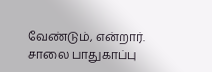வேண்டும், என்றார். சாலை பாதுகாப்பு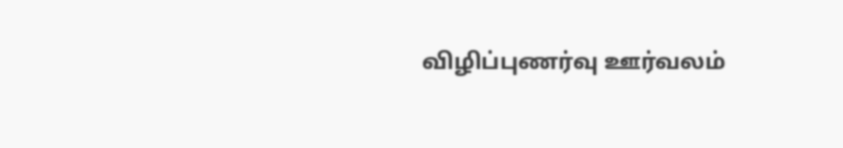விழிப்புணர்வு ஊர்வலம்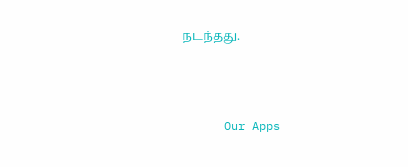நடந்தது.





      Our Apps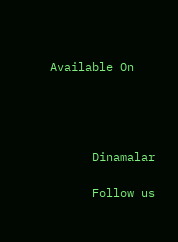Available On




      Dinamalar

      Follow us